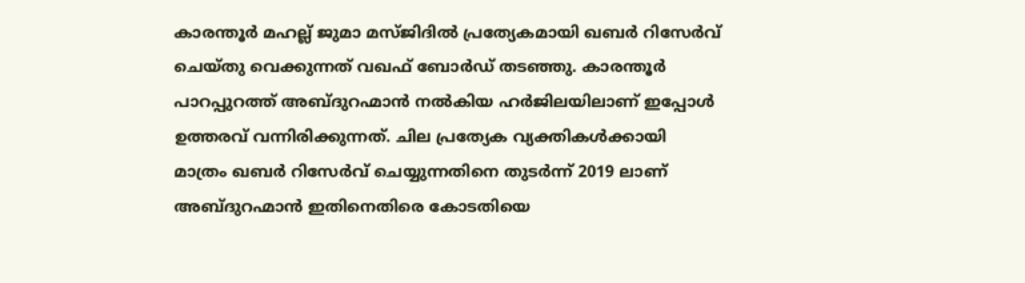കാരന്തൂർ മഹല്ല് ജുമാ മസ്ജിദിൽ പ്രത്യേകമായി ഖബർ റിസേർവ് ചെയ്തു വെക്കുന്നത് വഖഫ് ബോർഡ് തടഞ്ഞു. കാരന്തൂർ പാറപ്പുറത്ത് അബ്ദുറഹ്മാൻ നൽകിയ ഹർജിലയിലാണ് ഇപ്പോൾ ഉത്തരവ് വന്നിരിക്കുന്നത്. ചില പ്രത്യേക വ്യക്തികൾക്കായി മാത്രം ഖബർ റിസേർവ് ചെയ്യുന്നതിനെ തുടർന്ന് 2019 ലാണ് അബ്ദുറഹ്മാൻ ഇതിനെതിരെ കോടതിയെ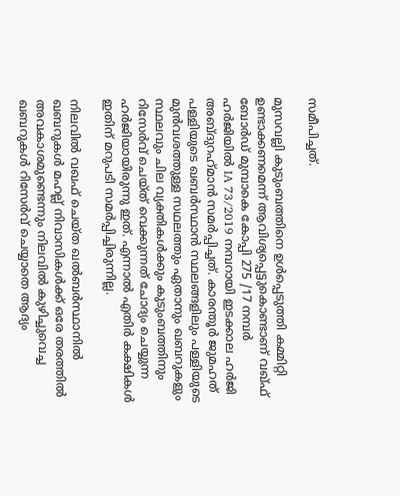സമീപിച്ചത്.

മുസവല്ലി കുടുംബത്തിനെ ഉൾപ്പെടുത്തി കമ്മിറ്റി ഉണ്ടാക്കണമെന്ന് ആവിശ്യപ്പെട്ടുകൊണ്ടാണ് വഖ്ഫ് ബോർഡ് മുമ്പാകെ കോപ്പി 275 /17 നമ്പർ ഹർജിയിൽ IA 73/2019 നമ്പറായി ഇടക്കാല ഹർജി അബ്‌ദുറഹ്‌മാൻ സമർപ്പിച്ചത്. കാരന്തൂർ ജുമഹത് പള്ളിയുടെ ഖബർസ്ഥാൻ സ്ഥലങ്ങളിലും പള്ളിയുടെ മുൻവശത്തുള്ള സഥലത്തും ഏതാനും ഖബറുകളും സ്ഥലവും ചില വ്യക്തികൾക്കും കുടുംബത്തിനും റിസേർവ് ചെയ്ത് വെക്കുന്നത് ചോദ്യം ചെയ്യുന്ന ഹർജിയായിരുന്നു ഇത്. എന്നാൽ എതിർ കക്ഷികൾ ഇതിന് മറുപടി സമർപ്പിച്ചിരുന്നില്ല.

നിലവിൽ വഖഫ് ചെയ്ത ഖൽബർസ്ഥാനിൽ ഖബറുകൾ മഹല്ല് നിവാസികൾക്ക് ഒരേ തരത്തിൽ അവകാശമുണ്ടെന്നും നിലവിൽ കുഴിച്ചുവെച്ച ഖബറുകൾ റിസേർവ് ചെയ്യാതെ ആദ്യം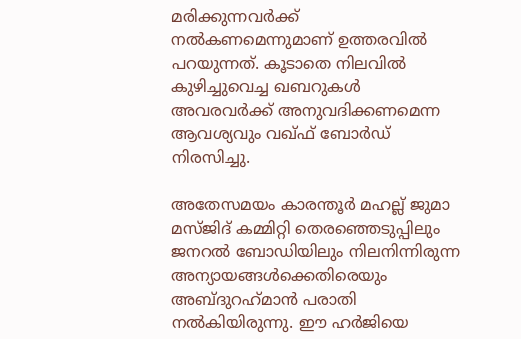മരിക്കുന്നവർക്ക് നൽകണമെന്നുമാണ് ഉത്തരവിൽ പറയുന്നത്. കൂടാതെ നിലവിൽ കുഴിച്ചുവെച്ച ഖബറുകൾ അവരവർക്ക് അനുവദിക്കണമെന്ന ആവശ്യവും വഖ്ഫ് ബോർഡ് നിരസിച്ചു.

അതേസമയം കാരന്തൂർ മഹല്ല് ജുമാ മസ്ജിദ് കമ്മിറ്റി തെരഞ്ഞെടുപ്പിലും ജനറൽ ബോഡിയിലും നിലനിന്നിരുന്ന അന്യായങ്ങൾക്കെതിരെയും അബ്‌ദുറഹ്‌മാൻ പരാതി നൽകിയിരുന്നു. ഈ ഹർജിയെ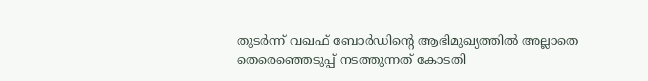തുടർന്ന് വഖഫ് ബോർഡിന്റെ ആഭിമുഖ്യത്തിൽ അല്ലാതെ തെരെഞ്ഞെടുപ്പ് നടത്തുന്നത് കോടതി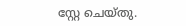സ്റ്റേ ചെയ്തു.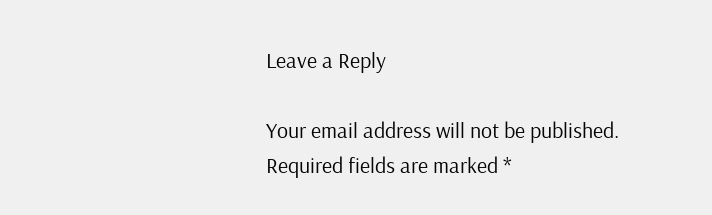Leave a Reply

Your email address will not be published. Required fields are marked *